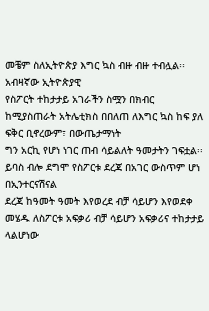መቼም ስለኢትዮጵያ እግር ኳስ ብዙ ብዙ ተብሏል፡፡ አብዛኛው ኢትዮጵያዊ
የስፖርት ተከታታይ አገራችን ስሟን በክብር ከሚያስጠራት አትሌቲክስ በበለጠ ለእግር ኳስ ከፍ ያለ ፍቅር ቢኖረውም፣ በውጤታማነት
ግን አርኪ የሆነ ነገር ጠብ ሳይልለት ዓመታትን ገፍቷል፡፡ ይባስ ብሎ ደግሞ የስፖርቱ ደረጃ በአገር ውስጥም ሆነ በኢንተርናሽናል
ደረጃ ከዓመት ዓመት እየወረደ ብቻ ሳይሆን እየወደቀ መሄዱ ለስፖርቱ አፍቃሪ ብቻ ሳይሆን አፍቃሪና ተከታታይ ላልሆነው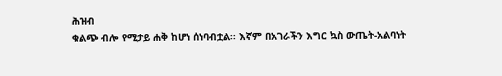ሕዝብ
ቁልጭ ብሎ የሚታይ ሐቅ ከሆነ ሰነባብቷል፡፡ እኛም በአገራችን እግር ኳስ ውጤት-አልባነት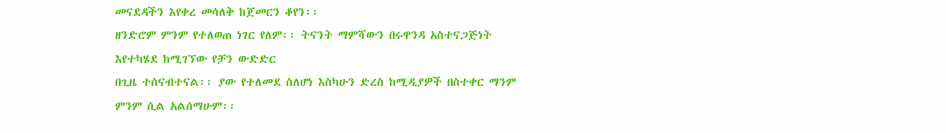መናደዳችን እየቀረ መሳለቅ ከጀመርን ቆየን፡፡
ዘንድሮም ምንም የተለወጠ ነገር የለም፡፡ ትናንት ማምሻውን በሩዋንዳ አስተናጋጅነት እየተካሄደ ከሚገኘው የቻን ውድድር
በጊዜ ተሰናብተናል፡፡ ያው የተለመደ ስለሆነ እስካሁን ድረስ ከሚዲያዎች በስተቀር ማንም ምንም ሲል አልሰማሁም፡፡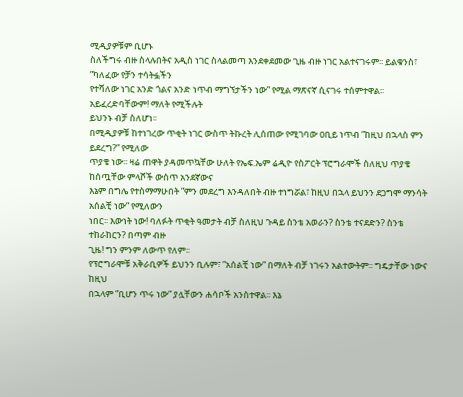ሚዲያዎቹም ቢሆኑ
ስለችግሩ ብዙ ስላሉበትና አዲስ ነገር ስላልመጣ እንደቀደመው ጊዜ ብዙ ነገር አልተናገሩም፡፡ ይልቁንስ፣ ”ካለፈው የቻን ተሳትፏችን
የተሻለው ነገር አንድ ጎልና አንድ ነጥብ ማግኘታችን ነው” የሚል ማጽናኛ ሲናገሩ ተሰምተዋል፡፡ አይፈረድባቸውም! ማለት የሚችሉት
ይህንኑ ብቻ ስለሆነ፡፡
በሚዲያዎቹ ከተነገረው ጥቂት ነገር ውስጥ ትኩረት ሊሰጠው የሚገባው ዐቢይ ነጥብ ”ከዚህ በኋላስ ምን ይደረግ?” የሚለው
ጥያቄ ነው፡፡ ዛሬ ጠዋት ያዳመጥኳቸው ሁለት የኤፍ.ኤም ሬዲዮ የስፖርት ፕሮግራሞች ስለዚህ ጥያቄ ከሰጧቸው ምላሾች ውስጥ አንደኛውና
እኔም በግሌ የተስማማሁበት ”ምን መደረግ እንዳለበት ብዙ ተነግሯል፣ ከዚህ በኋላ ይህንን ደጋግሞ ማንሳት አሰልቺ ነው” የሚለውን
ነበር፡፡ እውነት ነው! ባለፉት ጥቂት ዓመታት ብቻ ስለዚህ ጉዳይ ስንቴ አወራን? ስንቴ ተናደድን? ስንቴ ተከራከርን? በጣም ብዙ
ጊዜ! ግን ምንም ለውጥ የለም፡፡
የፕሮግራሞቹ አቅራቢዎች ይህንን ቢሉም፣ ”አሰልቺ ነው” በማለት ብቻ ነገሩን አልተውትም፡፡ ግዴታቸው ነውና ከዚህ
በኋላም ”ቢሆን ጥሩ ነው” ያሏቸውን ሐሳቦች አንስተዋል፡፡ እኔ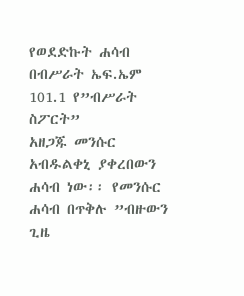የወደድኩት ሐሳብ በብሥራት ኤፍ.ኤም 101.1 የ”ብሥራት ስፖርት”
አዘጋጁ መንሱር አብዱልቀኒ ያቀረበውን ሐሳብ ነው፡፡ የመንሱር ሐሳብ በጥቅሉ ”ብዙውን ጊዜ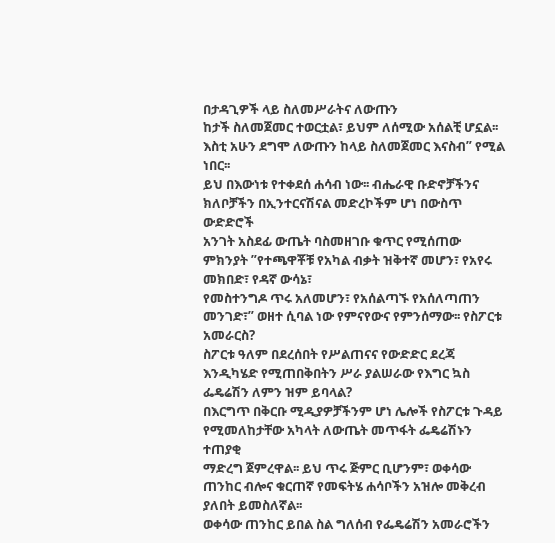በታዳጊዎች ላይ ስለመሥራትና ለውጡን
ከታች ስለመጀመር ተወርቷል፣ ይህም ለሰሚው አሰልቺ ሆኗል፡፡ እስቲ አሁን ደግሞ ለውጡን ከላይ ስለመጀመር እናስብ” የሚል ነበር፡፡
ይህ በእውነቱ የተቀደሰ ሐሳብ ነው፡፡ ብሔራዊ ቡድኖቻችንና ክለቦቻችን በኢንተርናሽናል መድረኮችም ሆነ በውስጥ ውድድሮች
አንገት አስደፊ ውጤት ባስመዘገቡ ቁጥር የሚሰጠው ምክንያት ”የተጫዋቾቹ የአካል ብቃት ዝቅተኛ መሆን፣ የአየሩ መክበድ፣ የዳኛ ውሳኔ፣
የመስተንግዶ ጥሩ አለመሆን፣ የአሰልጣኙ የአሰለጣጠን መንገድ፣” ወዘተ ሲባል ነው የምናየውና የምንሰማው፡፡ የስፖርቱ አመራርስ?
ስፖርቱ ዓለም በደረሰበት የሥልጠናና የውድድር ደረጃ እንዲካሄድ የሚጠበቅበትን ሥራ ያልሠራው የእግር ኳስ ፌዴሬሽን ለምን ዝም ይባላል?
በእርግጥ በቅርቡ ሚዲያዎቻችንም ሆነ ሌሎች የስፖርቱ ጉዳይ የሚመለከታቸው አካላት ለውጤት መጥፋት ፌዴሬሽኑን ተጠያቂ
ማድረግ ጀምረዋል፡፡ ይህ ጥሩ ጅምር ቢሆንም፣ ወቀሳው ጠንከር ብሎና ቁርጠኛ የመፍትሄ ሐሳቦችን አዝሎ መቅረብ ያለበት ይመስለኛል፡፡
ወቀሳው ጠንከር ይበል ስል ግለሰብ የፌዴሬሽን አመራሮችን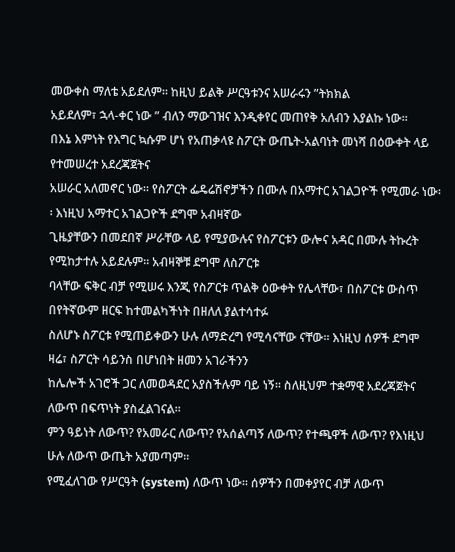መውቀስ ማለቴ አይደለም፡፡ ከዚህ ይልቅ ሥርዓቱንና አሠራሩን ”ትክክል
አይደለም፣ ኋላ-ቀር ነው ” ብለን ማውገዝና እንዲቀየር መጠየቅ አለብን እያልኩ ነው፡፡
በእኔ እምነት የእግር ኳሱም ሆነ የአጠቃላዩ ስፖርት ውጤት-አልባነት መነሻ በዕውቀት ላይ የተመሠረተ አደረጃጀትና
አሠራር አለመኖር ነው፡፡ የስፖርት ፌዴሬሽኖቻችን በሙሉ በአማተር አገልጋዮች የሚመራ ነው፡፡ እነዚህ አማተር አገልጋዮች ደግሞ አብዛኛው
ጊዜያቸውን በመደበኛ ሥራቸው ላይ የሚያውሉና የስፖርቱን ውሎና አዳር በሙሉ ትኩረት የሚከታተሉ አይደሉም፡፡ አብዛኞቹ ደግሞ ለስፖርቱ
ባላቸው ፍቅር ብቻ የሚሠሩ እንጂ የስፖርቱ ጥልቅ ዕውቀት የሌላቸው፣ በስፖርቱ ውስጥ በየትኛውም ዘርፍ ከተመልካችነት በዘለለ ያልተሳተፉ
ስለሆኑ ስፖርቱ የሚጠይቀውን ሁሉ ለማድረግ የሚሳናቸው ናቸው፡፡ እነዚህ ሰዎች ደግሞ ዛሬ፣ ስፖርት ሳይንስ በሆነበት ዘመን አገራችንን
ከሌሎች አገሮች ጋር ለመወዳደር አያስችሉም ባይ ነኝ፡፡ ስለዚህም ተቋማዊ አደረጃጀትና ለውጥ በፍጥነት ያስፈልገናል፡፡
ምን ዓይነት ለውጥ? የአመራር ለውጥ? የአሰልጣኝ ለውጥ? የተጫዋች ለውጥ? የእነዚህ ሁሉ ለውጥ ውጤት አያመጣም፡፡
የሚፈለገው የሥርዓት (system) ለውጥ ነው፡፡ ሰዎችን በመቀያየር ብቻ ለውጥ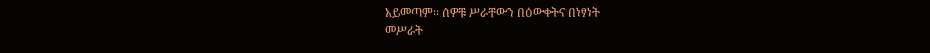አይመጣም፡፡ ሰዎቹ ሥራቸውን በዕውቀትና በነፃነት
መሥራት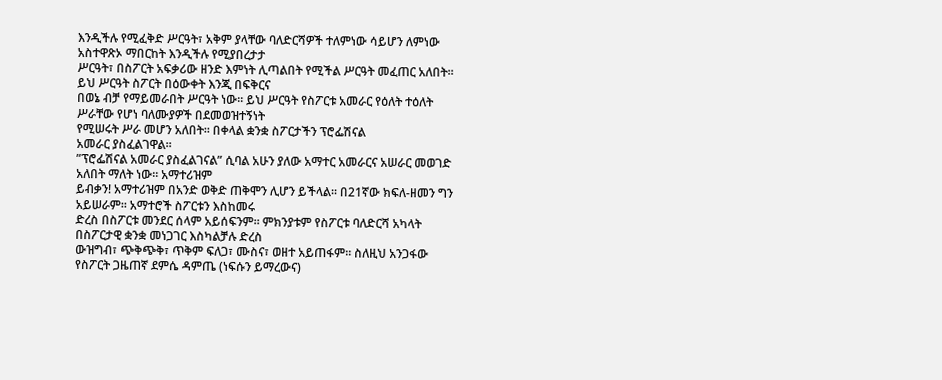እንዲችሉ የሚፈቅድ ሥርዓት፣ አቅም ያላቸው ባለድርሻዎች ተለምነው ሳይሆን ለምነው አስተዋጽኦ ማበርከት እንዲችሉ የሚያበረታታ
ሥርዓት፣ በስፖርት አፍቃሪው ዘንድ እምነት ሊጣልበት የሚችል ሥርዓት መፈጠር አለበት፡፡ ይህ ሥርዓት ስፖርት በዕውቀት እንጂ በፍቅርና
በወኔ ብቻ የማይመራበት ሥርዓት ነው፡፡ ይህ ሥርዓት የስፖርቱ አመራር የዕለት ተዕለት ሥራቸው የሆነ ባለሙያዎች በደመወዝተኝነት
የሚሠሩት ሥራ መሆን አለበት፡፡ በቀላል ቋንቋ ስፖርታችን ፕሮፌሽናል
አመራር ያስፈልገዋል፡፡
”ፕሮፌሽናል አመራር ያስፈልገናል” ሲባል አሁን ያለው አማተር አመራርና አሠራር መወገድ አለበት ማለት ነው፡፡ አማተሪዝም
ይብቃን! አማተሪዝም በአንድ ወቅድ ጠቅሞን ሊሆን ይችላል፡፡ በ21ኛው ክፍለ-ዘመን ግን አይሠራም፡፡ አማተሮች ስፖርቱን እስከመሩ
ድረስ በስፖርቱ መንደር ሰላም አይሰፍንም፡፡ ምክንያቱም የስፖርቱ ባለድርሻ አካላት በስፖርታዊ ቋንቋ መነጋገር እስካልቻሉ ድረስ
ውዝግብ፣ ጭቅጭቅ፣ ጥቅም ፍለጋ፣ ሙስና፣ ወዘተ አይጠፋም፡፡ ስለዚህ አንጋፋው የስፖርት ጋዜጠኛ ደምሴ ዳምጤ (ነፍሱን ይማረውና)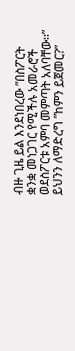ብዙ ጊዜ ይል እንደነበረው ”በስፖርት ቋንቋ መነጋገር የሚችሉ አመራሮች ወደስፖርቱ አምባ መምጣት አለባቸው፡፡”
ይህንን ለማድረግ ”ከምን ይጀመር?”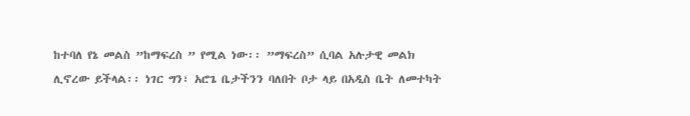ከተባለ የኔ መልስ ”ከማፍረስ ” የሚል ነው፡፡ ”ማፍረስ” ሲባል አሉታዊ መልክ
ሊኖረው ይችላል፡፡ ነገር ግን፣ አሮጌ ቤታችንን ባለበት ቦታ ላይ በአዲስ ቤት ለመተካት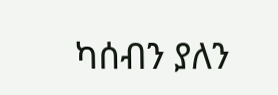ካሰብን ያለን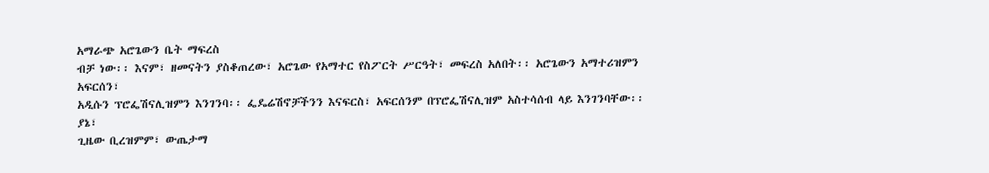አማራጭ አሮጌውን ቤት ማፍረስ
ብቻ ነው፡፡ እናም፣ ዘመናትን ያስቆጠረው፣ አሮጌው የአማተር የስፖርት ሥርዓት፣ መፍረስ አለበት፡፡ አሮጌውን አማተሪዝምን አፍርሰን፣
አዲሱን ፕሮፌሽናሊዝምን እንገንባ፡፡ ፌዴሬሽኖቻችንን እናፍርስ፣ አፍርሰንም በፕሮፌሽናሊዝም አስተሳሰብ ላይ እንገንባቸው፡፡ ያኔ፣
ጊዜው ቢረዝምም፣ ውጤታማ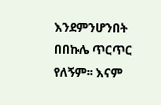እንደምንሆንበት በበኩሌ ጥርጥር የለኝም፡፡ እናም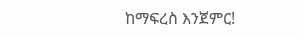ከማፍረስ እንጀምር!